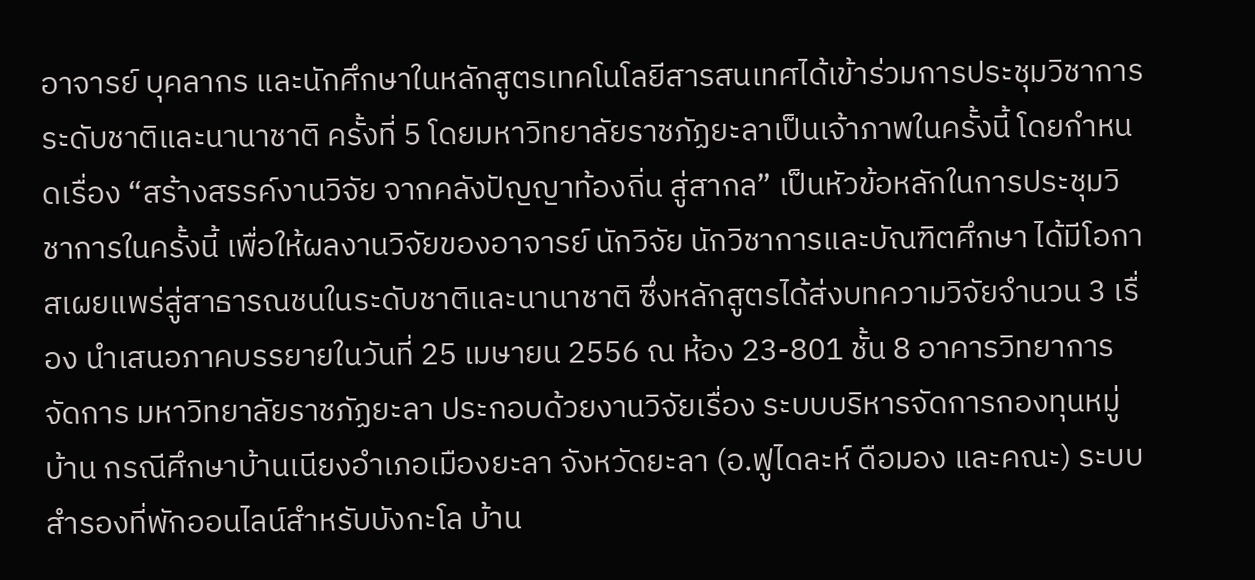อาจารย์ บุคลากร และนักศึกษาในหลักสูตรเทคโนโลยีสารสนเทศได้เข้าร่วมการประชุมวิชาการระดับชาติและนานาชาติ ครั้งที่ 5 โดยมหาวิทยาลัยราชภัฏยะลาเป็นเจ้าภาพในครั้งนี้ โดยกำหนดเรื่อง “สร้างสรรค์งานวิจัย จากคลังปัญญาท้องถิ่น สู่สากล” เป็นหัวข้อหลักในการประชุมวิชาการในครั้งนี้ เพื่อให้ผลงานวิจัยของอาจารย์ นักวิจัย นักวิชาการและบัณฑิตศึกษา ได้มีโอกาสเผยแพร่สู่สาธารณชนในระดับชาติและนานาชาติ ซึ่งหลักสูตรได้ส่งบทความวิจัยจำนวน 3 เรื่อง นำเสนอภาคบรรยายในวันที่ 25 เมษายน 2556 ณ ห้อง 23-801 ชั้น 8 อาคารวิทยาการจัดการ มหาวิทยาลัยราชภัฏยะลา ประกอบด้วยงานวิจัยเรื่อง ระบบบริหารจัดการกองทุนหมู่บ้าน กรณีศึกษาบ้านเนียงอําเภอเมืองยะลา จังหวัดยะลา (อ.ฟูไดละห์ ดือมอง และคณะ) ระบบสํารองที่พักออนไลน์สําหรับบังกะโล บ้าน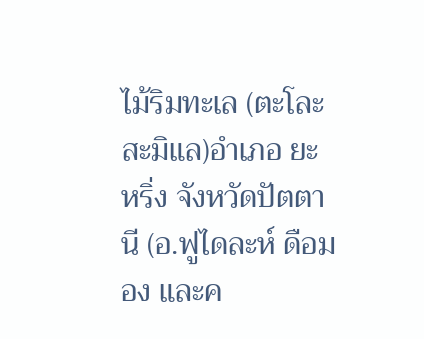ไม้ริมทะเล (ตะโละสะมิแล)อําเภอ ยะหริ่ง จังหวัดปัตตานี (อ.ฟูไดละห์ ดือมอง และค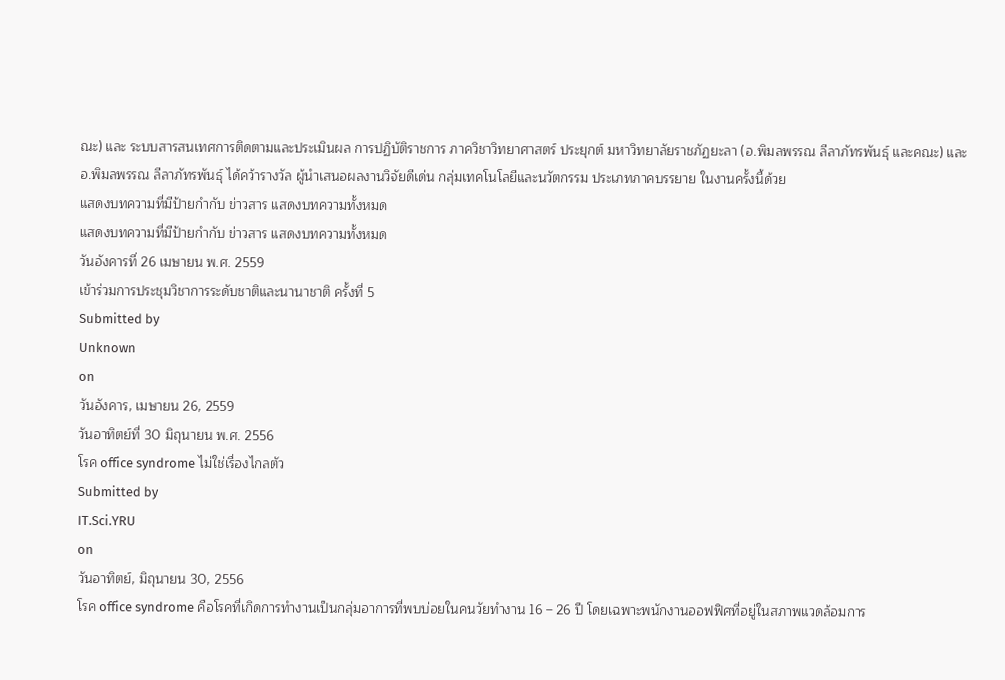ณะ) และ ระบบสารสนเทศการติดตามและประเมินผล การปฏิบัติราชการ ภาควิชาวิทยาศาสตร์ ประยุกต์ มหาวิทยาลัยราชภัฏยะลา (อ.พิมลพรรณ ลีลาภัทรพันธุ์ และคณะ) และ อ.พิมลพรรณ ลีลาภัทรพันธุ์ ได้คว้ารางวัล ผู้นำเสนอผลงานวิจัยดีเด่น กลุ่มเทคโนโลยีและนวัตกรรม ประเภทภาคบรรยาย ในงานครั้งนี้ด้วย
แสดงบทความที่มีป้ายกำกับ ข่าวสาร แสดงบทความทั้งหมด
แสดงบทความที่มีป้ายกำกับ ข่าวสาร แสดงบทความทั้งหมด
วันอังคารที่ 26 เมษายน พ.ศ. 2559
เข้าร่วมการประชุมวิชาการระดับชาติและนานาชาติ ครั้งที่ 5
Submitted by
Unknown
on
วันอังคาร, เมษายน 26, 2559
วันอาทิตย์ที่ 30 มิถุนายน พ.ศ. 2556
โรค office syndrome ไม่ใช่เรื่องไกลตัว
Submitted by
IT.Sci.YRU
on
วันอาทิตย์, มิถุนายน 30, 2556
โรค office syndrome คือโรคที่เกิดการทำงานเป็นกลุ่มอาการที่พบบ่อยในคนวัยทำงาน 16 – 26 ปี โดยเฉพาะพนักงานออฟฟิศที่อยู่ในสภาพแวดล้อมการ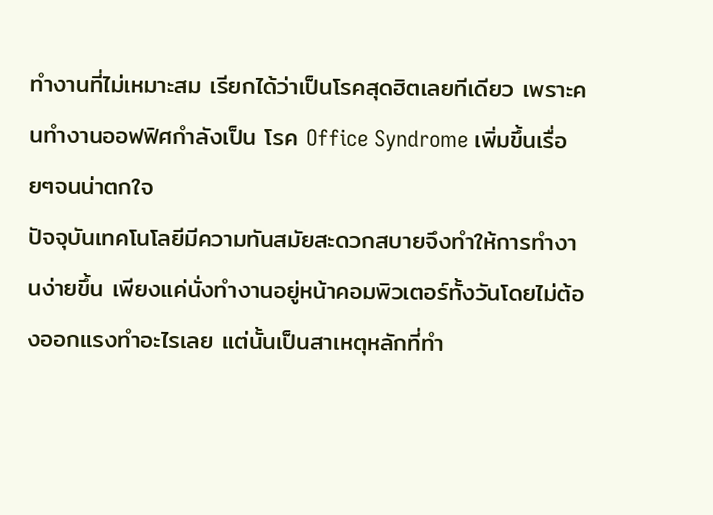ทำงานที่ไม่เหมาะสม เรียกได้ว่าเป็นโรคสุดฮิตเลยทีเดียว เพราะคนทำงานออฟฟิศกำลังเป็น โรค Office Syndrome เพิ่มขึ้นเรื่อยๆจนน่าตกใจ
ปัจจุบันเทคโนโลยีมีความทันสมัยสะดวกสบายจึงทำให้การทำงานง่ายขึ้น เพียงแค่นั่งทำงานอยู่หน้าคอมพิวเตอร์ทั้งวันโดยไม่ต้องออกแรงทำอะไรเลย แต่นั้นเป็นสาเหตุหลักที่ทำ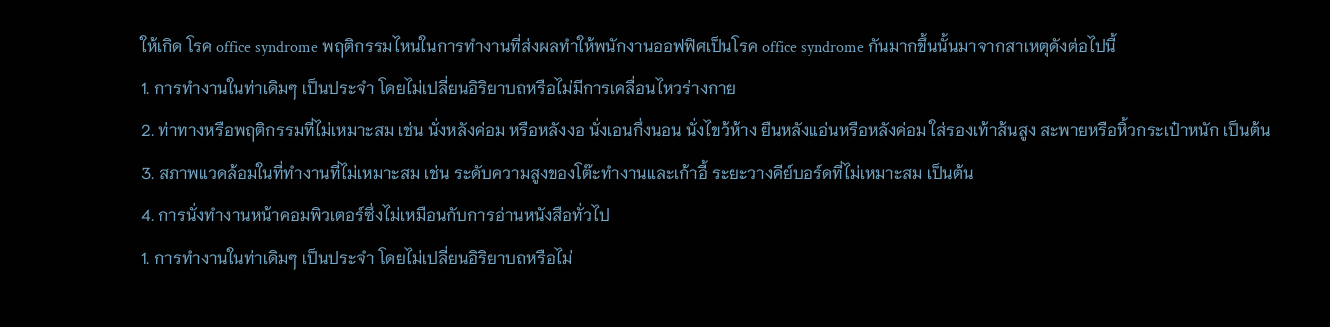ให้เกิด โรค office syndrome พฤติกรรมไหนในการทำงานที่ส่งผลทำให้พนักงานออฟฟิศเป็นโรค office syndrome กันมากขึ้นนั้นมาจากสาเหตุดังต่อไปนี้
1. การทำงานในท่าเดิมๆ เป็นประจำ โดยไม่เปลี่ยนอิริยาบถหรือไม่มีการเคลื่อนไหวร่างกาย
2. ท่าทางหรือพฤติกรรมที่ไม่เหมาะสม เช่น นั่งหลังค่อม หรือหลังงอ นั่งเอนกึ่งนอน นั่งไขว้ห้าง ยืนหลังแอ่นหรือหลังค่อม ใส่รองเท้าส้นสูง สะพายหรือหิ้วกระเป๋าหนัก เป็นต้น
3. สภาพแวดล้อมในที่ทำงานที่ไม่เหมาะสม เช่น ระดับความสูงของโต๊ะทำงานและเก้าอี้ ระยะวางคีย์บอร์ดที่ไม่เหมาะสม เป็นต้น
4. การนั่งทำงานหน้าคอมพิวเตอร์ซึ่งไม่เหมือนกับการอ่านหนังสือทั่วไป
1. การทำงานในท่าเดิมๆ เป็นประจำ โดยไม่เปลี่ยนอิริยาบถหรือไม่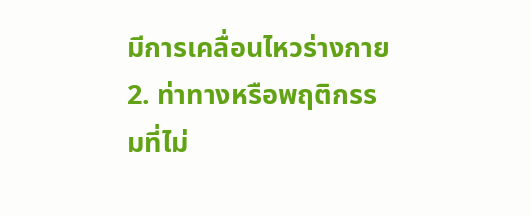มีการเคลื่อนไหวร่างกาย
2. ท่าทางหรือพฤติกรรมที่ไม่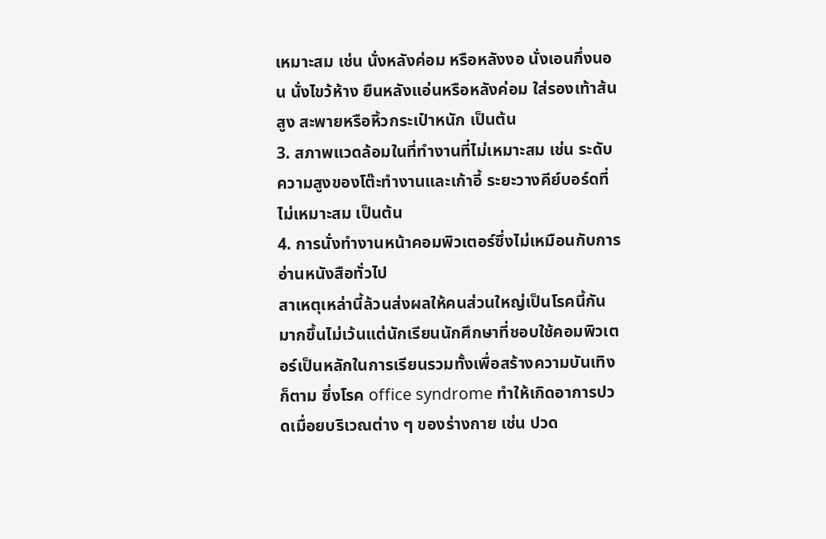เหมาะสม เช่น นั่งหลังค่อม หรือหลังงอ นั่งเอนกึ่งนอน นั่งไขว้ห้าง ยืนหลังแอ่นหรือหลังค่อม ใส่รองเท้าส้นสูง สะพายหรือหิ้วกระเป๋าหนัก เป็นต้น
3. สภาพแวดล้อมในที่ทำงานที่ไม่เหมาะสม เช่น ระดับความสูงของโต๊ะทำงานและเก้าอี้ ระยะวางคีย์บอร์ดที่ไม่เหมาะสม เป็นต้น
4. การนั่งทำงานหน้าคอมพิวเตอร์ซึ่งไม่เหมือนกับการอ่านหนังสือทั่วไป
สาเหตุเหล่านี้ล้วนส่งผลให้คนส่วนใหญ่เป็นโรคนี้กันมากขึ้นไม่เว้นแต่นักเรียนนักศึกษาที่ชอบใช้คอมพิวเตอร์เป็นหลักในการเรียนรวมทั้งเพื่อสร้างความบันเทิงก็ตาม ซึ่งโรค office syndrome ทำให้เกิดอาการปวดเมื่อยบริเวณต่าง ๆ ของร่างกาย เช่น ปวด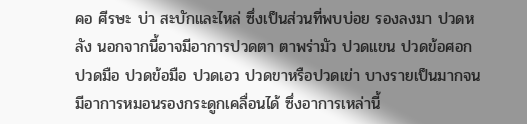คอ ศีรษะ บ่า สะบักและไหล่ ซึ่งเป็นส่วนที่พบบ่อย รองลงมา ปวดหลัง นอกจากนี้อาจมีอาการปวดตา ตาพร่ามัว ปวดแขน ปวดข้อศอก ปวดมือ ปวดข้อมือ ปวดเอว ปวดขาหรือปวดเข่า บางรายเป็นมากจนมีอาการหมอนรองกระดูกเคลื่อนได้ ซึ่งอาการเหล่านี้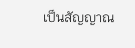เป็นสัญญาณ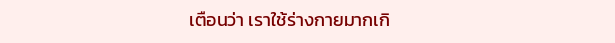เตือนว่า เราใช้ร่างกายมากเกิ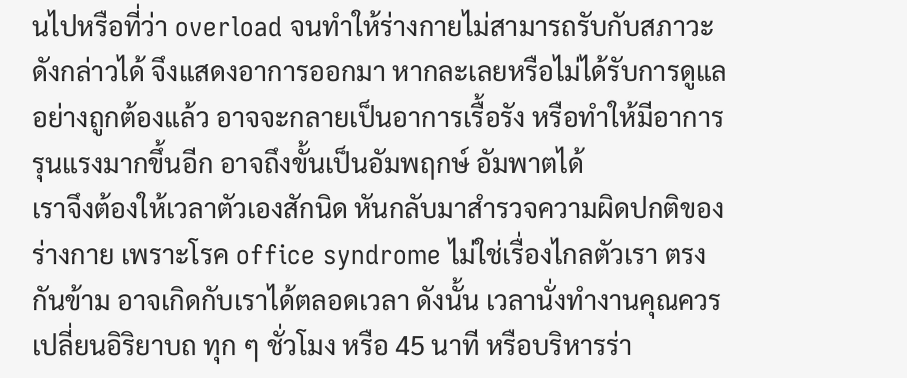นไปหรือที่ว่า overload จนทำให้ร่างกายไม่สามารถรับกับสภาวะดังกล่าวได้ จึงแสดงอาการออกมา หากละเลยหรือไม่ได้รับการดูแลอย่างถูกต้องแล้ว อาจจะกลายเป็นอาการเรื้อรัง หรือทำให้มีอาการรุนแรงมากขึ้นอีก อาจถึงขั้นเป็นอัมพฤกษ์ อัมพาตได้
เราจึงต้องให้เวลาตัวเองสักนิด หันกลับมาสำรวจความผิดปกติของร่างกาย เพราะโรค office syndrome ไม่ใช่เรื่องไกลตัวเรา ตรงกันข้าม อาจเกิดกับเราได้ตลอดเวลา ดังนั้น เวลานั่งทำงานคุณควรเปลี่ยนอิริยาบถ ทุก ๆ ชั่วโมง หรือ 45 นาที หรือบริหารร่า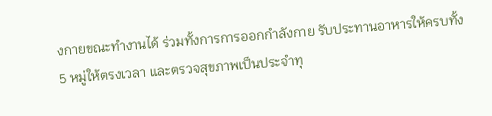งกายขณะทำงานได้ ร่วมทั้งการการออกกำลังกาย รับประทานอาหารให้ครบทั้ง 5 หมู่ให้ตรงเวลา และตรวจสุขภาพเป็นประจำทุ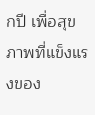กปี เพื่อสุขภาพที่แข็งแรงของ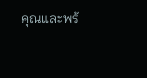คุณและพร้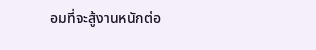อมที่จะสู้งานหนักต่อ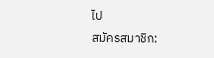ไป
สมัครสมาชิก: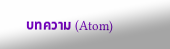บทความ (Atom)